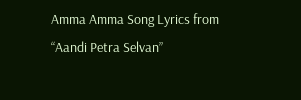Amma Amma Song Lyrics from “Aandi Petra Selvan”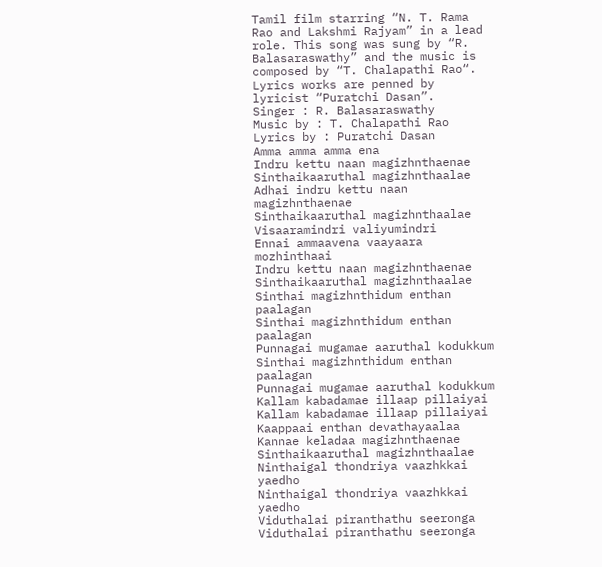Tamil film starring “N. T. Rama Rao and Lakshmi Rajyam” in a lead role. This song was sung by “R. Balasaraswathy” and the music is composed by “T. Chalapathi Rao“. Lyrics works are penned by lyricist “Puratchi Dasan”.
Singer : R. Balasaraswathy
Music by : T. Chalapathi Rao
Lyrics by : Puratchi Dasan
Amma amma amma ena
Indru kettu naan magizhnthaenae
Sinthaikaaruthal magizhnthaalae
Adhai indru kettu naan magizhnthaenae
Sinthaikaaruthal magizhnthaalae
Visaaramindri valiyumindri
Ennai ammaavena vaayaara mozhinthaai
Indru kettu naan magizhnthaenae
Sinthaikaaruthal magizhnthaalae
Sinthai magizhnthidum enthan paalagan
Sinthai magizhnthidum enthan paalagan
Punnagai mugamae aaruthal kodukkum
Sinthai magizhnthidum enthan paalagan
Punnagai mugamae aaruthal kodukkum
Kallam kabadamae illaap pillaiyai
Kallam kabadamae illaap pillaiyai
Kaappaai enthan devathayaalaa
Kannae keladaa magizhnthaenae
Sinthaikaaruthal magizhnthaalae
Ninthaigal thondriya vaazhkkai yaedho
Ninthaigal thondriya vaazhkkai yaedho
Viduthalai piranthathu seeronga
Viduthalai piranthathu seeronga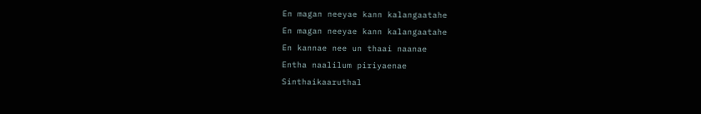En magan neeyae kann kalangaatahe
En magan neeyae kann kalangaatahe
En kannae nee un thaai naanae
Entha naalilum piriyaenae
Sinthaikaaruthal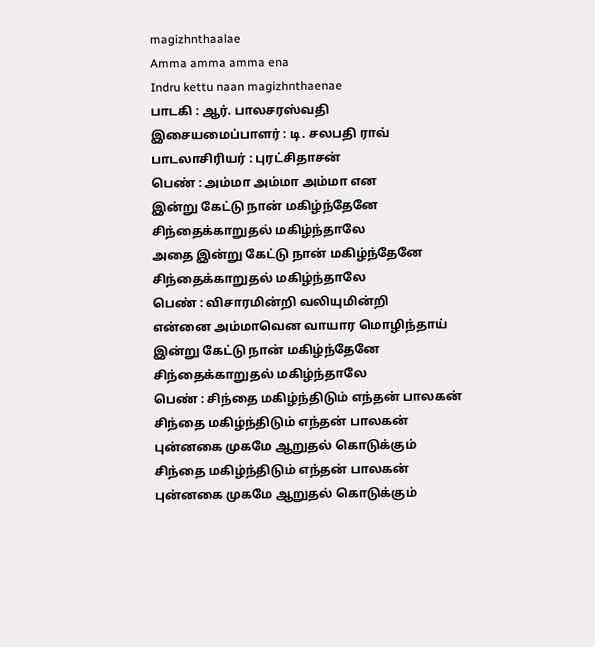magizhnthaalae
Amma amma amma ena
Indru kettu naan magizhnthaenae
பாடகி : ஆர். பாலசரஸ்வதி
இசையமைப்பாளர் : டி. சலபதி ராவ்
பாடலாசிரியர் : புரட்சிதாசன்
பெண் : அம்மா அம்மா அம்மா என
இன்று கேட்டு நான் மகிழ்ந்தேனே
சிந்தைக்காறுதல் மகிழ்ந்தாலே
அதை இன்று கேட்டு நான் மகிழ்ந்தேனே
சிந்தைக்காறுதல் மகிழ்ந்தாலே
பெண் : விசாரமின்றி வலியுமின்றி
என்னை அம்மாவென வாயார மொழிந்தாய்
இன்று கேட்டு நான் மகிழ்ந்தேனே
சிந்தைக்காறுதல் மகிழ்ந்தாலே
பெண் : சிந்தை மகிழ்ந்திடும் எந்தன் பாலகன்
சிந்தை மகிழ்ந்திடும் எந்தன் பாலகன்
புன்னகை முகமே ஆறுதல் கொடுக்கும்
சிந்தை மகிழ்ந்திடும் எந்தன் பாலகன்
புன்னகை முகமே ஆறுதல் கொடுக்கும்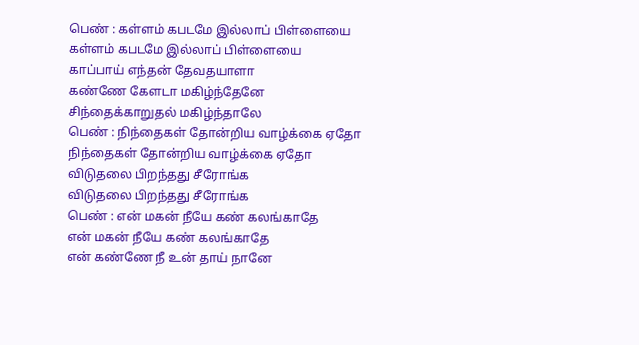பெண் : கள்ளம் கபடமே இல்லாப் பிள்ளையை
கள்ளம் கபடமே இல்லாப் பிள்ளையை
காப்பாய் எந்தன் தேவதயாளா
கண்ணே கேளடா மகிழ்ந்தேனே
சிந்தைக்காறுதல் மகிழ்ந்தாலே
பெண் : நிந்தைகள் தோன்றிய வாழ்க்கை ஏதோ
நிந்தைகள் தோன்றிய வாழ்க்கை ஏதோ
விடுதலை பிறந்தது சீரோங்க
விடுதலை பிறந்தது சீரோங்க
பெண் : என் மகன் நீயே கண் கலங்காதே
என் மகன் நீயே கண் கலங்காதே
என் கண்ணே நீ உன் தாய் நானே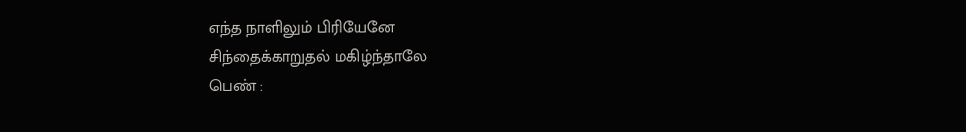எந்த நாளிலும் பிரியேனே
சிந்தைக்காறுதல் மகிழ்ந்தாலே
பெண் :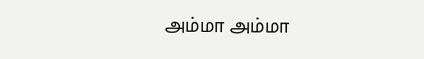அம்மா அம்மா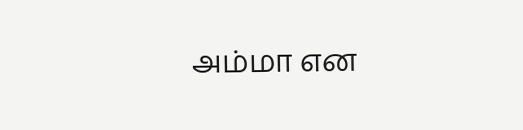அம்மா என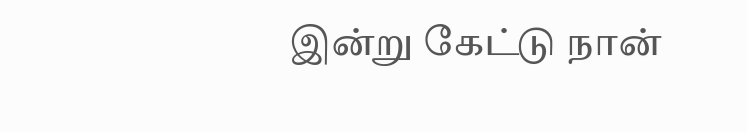இன்று கேட்டு நான்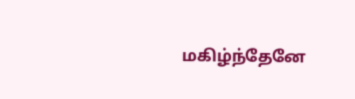மகிழ்ந்தேனே